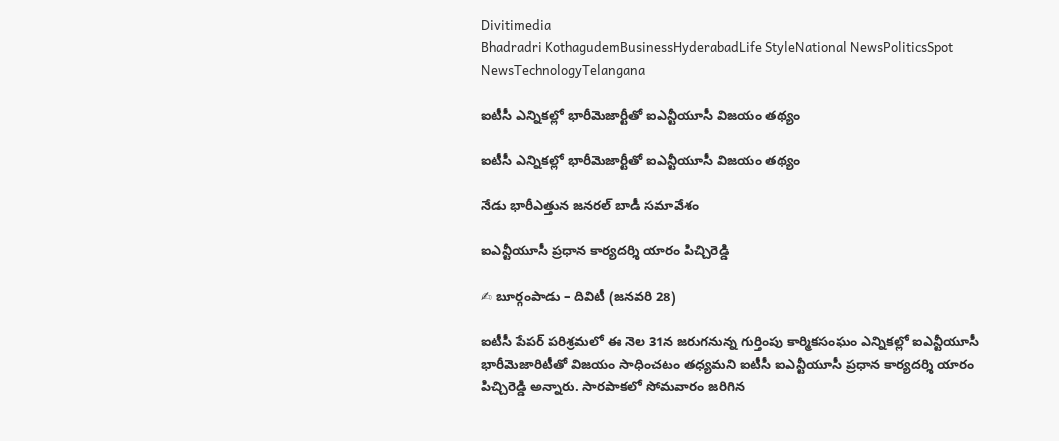Divitimedia
Bhadradri KothagudemBusinessHyderabadLife StyleNational NewsPoliticsSpot NewsTechnologyTelangana

ఐటీసీ ఎన్నికల్లో భారీమెజార్టీతో ఐఎన్టీయూసీ విజయం తథ్యం

ఐటీసీ ఎన్నికల్లో భారీమెజార్టీతో ఐఎన్టీయూసీ విజయం తథ్యం

నేడు భారీఎత్తున జనరల్ బాడీ సమావేశం

ఐఎన్టీయూసీ ప్రధాన కార్యదర్శి యారం పిచ్చిరెడ్డి

✍ బూర్గంపాడు – దివిటీ (జనవరి 28)

ఐటీసీ పేపర్ పరిశ్రమలో ఈ నెల 31న జరుగనున్న గుర్తింపు కార్మికసంఘం ఎన్నికల్లో ఐఎన్టీయూసీ భారీమెజారిటీతో విజయం సాధించటం తధ్యమని ఐటీసీ ఐఎన్టీయూసీ ప్రధాన కార్యదర్శి యారం పిచ్చిరెడ్డి అన్నారు. సారపాకలో సోమవారం జరిగిన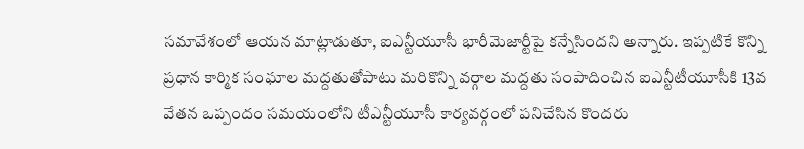సమావేశంలో ఆయన మాట్లాడుతూ, ఐఎన్టీయూసీ భారీమెజార్టీపై కన్నేసిందని అన్నారు. ఇప్పటికే కొన్ని ప్రధాన కార్మిక సంఘాల మద్దతుతోపాటు మరికొన్ని వర్గాల మద్దతు సంపాదించిన ఐఎన్టీటీయూసీకి 13వ వేతన ఒప్పందం సమయంలోని టీఎన్టీయూసీ కార్యవర్గంలో పనిచేసిన కొందరు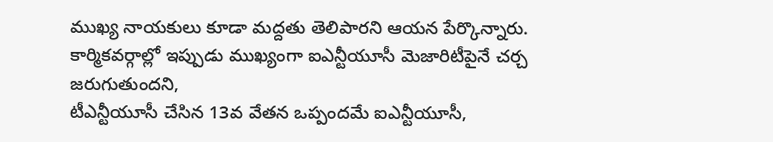ముఖ్య నాయకులు కూడా మద్దతు తెలిపారని ఆయన పేర్కొన్నారు. కార్మికవర్గాల్లో ఇప్పుడు ముఖ్యంగా ఐఎన్టీయూసీ మెజారిటీపైనే చర్చ జరుగుతుందని,
టీఎన్టీయూసీ చేసిన 13వ వేతన ఒప్పందమే ఐఎన్టీయూసీ,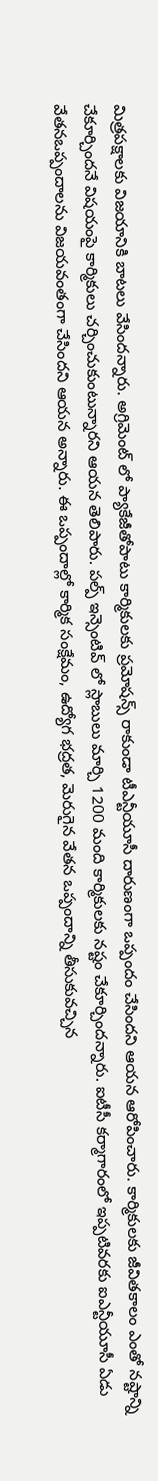మిత్రపక్షాలకు విజయానికి బాటలు వేసిందన్నారు. అగ్రిమెంట్ లో ప్యాకేజీతోపాటు కార్మికులకు ప్రమోషన్స్ రాకుండా టీఎన్టీయూసీ దారుణంగా ఒప్పందం చేసిందని ఆయన ఆరోపించారు. కార్మికులకు జీవితకాలం ఎంతో నష్టాన్ని చేకూర్చిందనే విషయంపై కార్మికులు చర్చించుకుంటున్నారని ఆయన తెలిపారు. పల్ప్ ఇన్సెంటివ్ లో స్లాబులు మార్చి 1200 మంది కార్మికులకు నష్టం చేకూర్చిందన్నారు. ఐటీసీ కర్మాగారంలో ఇప్పటివరకు ఐఎన్టీయూసీ ఏడు వేతనఒప్పందాలను విజయవంతంగా చేసిందని ఆయన అన్నారు. ఈ ఒప్పందాల్లో కార్మిక సంక్షేమం, ఉద్యోగ భద్రత, మెరుగైన వేతన ఒప్పందాన్ని తీసుకువచ్చిన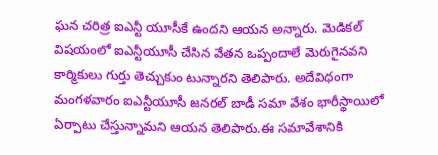ఘన చరిత్ర ఐఎన్టీ యూసీకే ఉందని ఆయన అన్నారు. మెడికల్ విషయంలో ఐఎన్టీయూసీ చేసిన వేతన ఒప్పందాలే మెరుగైనవని కార్మికులు గుర్తు తెచ్చుకుం టున్నారని తెలిపారు. అదేవిధంగా మంగళవారం ఐఎన్టీయూసీ జనరల్ బాడీ సమా వేశం భారీస్థాయిలో ఏర్పాటు చేస్తున్నామని ఆయన తెలిపారు.ఈ సమావేశానికి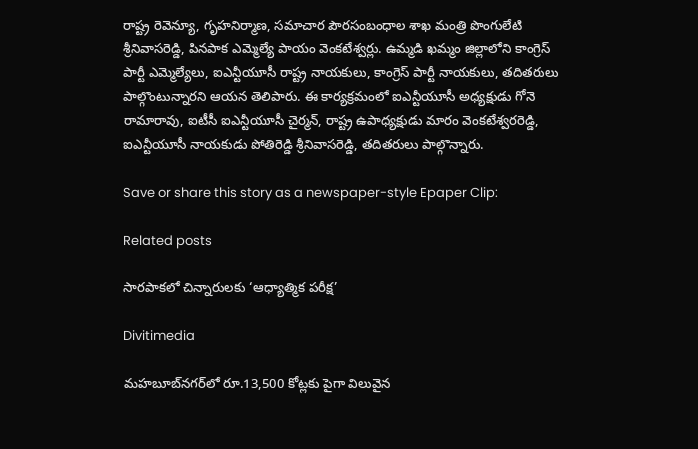రాష్ట్ర రెవెన్యూ, గృహనిర్మాణ, సమాచార పౌరసంబంధాల శాఖ మంత్రి పొంగులేటి శ్రీనివాసరెడ్డి, పినపాక ఎమ్మెల్యే పాయం వెంకటేశ్వర్లు. ఉమ్మడి ఖమ్మం జిల్లాలోని కాంగ్రెస్ పార్టీ ఎమ్మెల్యేలు, ఐఎన్టీయూసీ రాష్ట్ర నాయకులు, కాంగ్రెస్ పార్టీ నాయకులు, తదితరులు పాల్గొంటున్నారని ఆయన తెలిపారు. ఈ కార్యక్రమంలో ఐఎన్టీయూసీ అధ్యక్షుడు గోనె రామారావు, ఐటీసీ ఐఎన్టీయూసీ చైర్మన్, రాష్ట్ర ఉపాధ్యక్షుడు మారం వెంకటేశ్వరరెడ్డి, ఐఎన్టీయూసీ నాయకుడు పోతిరెడ్డి శ్రీనివాసరెడ్డి, తదితరులు పాల్గొన్నారు.

Save or share this story as a newspaper-style Epaper Clip:

Related posts

సారపాకలో చిన్నారులకు ‘ఆధ్యాత్మిక పరీక్ష’

Divitimedia

మహబూబ్‌నగర్‌లో రూ.13,500 కోట్లకు పైగా విలువైన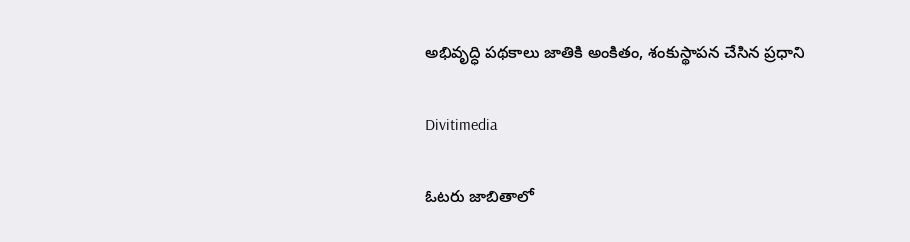అభివృద్ధి పథకాలు జాతికి అంకితం, శంకుస్థాపన చేసిన ప్రధాని

Divitimedia

ఓటరు జాబితాలో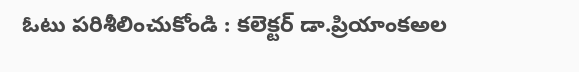ఓటు పరిశీలించుకోండి : కలెక్టర్ డా.ప్రియాంకఅల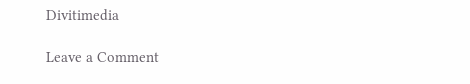Divitimedia

Leave a Comment